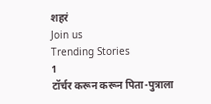शहरं
Join us
Trending Stories
1
टॉर्चर करून करून पिता-पुत्राला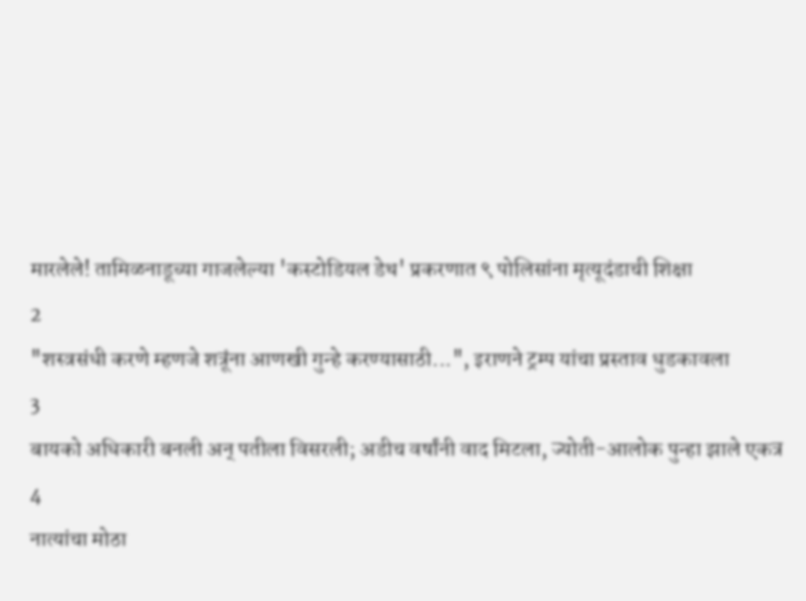मारलेले! तामिळनाडूच्या गाजलेल्या 'कस्टोडियल डेथ' प्रकरणात ९ पोलिसांना मृत्यूदंडाची शिक्षा
2
"शस्त्रसंधी करणे म्हणजे शत्रूंना आणखी गुन्हे करण्यासाठी...", इराणने ट्रम्प यांचा प्रस्ताव धुडकावला
3
बायको अधिकारी बनली अन् पतीला विसरली; अडीच वर्षांनी वाद मिटला, ज्योती-आलोक पुन्हा झाले एकत्र
4
नात्यांचा मोठा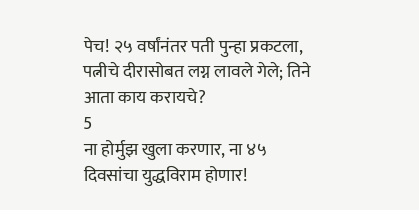पेच! २५ वर्षांनंतर पती पुन्हा प्रकटला, पत्नीचे दीरासोबत लग्न लावले गेले; तिने आता काय करायचे?
5
ना होर्मुझ खुला करणार, ना ४५ दिवसांचा युद्धविराम होणार!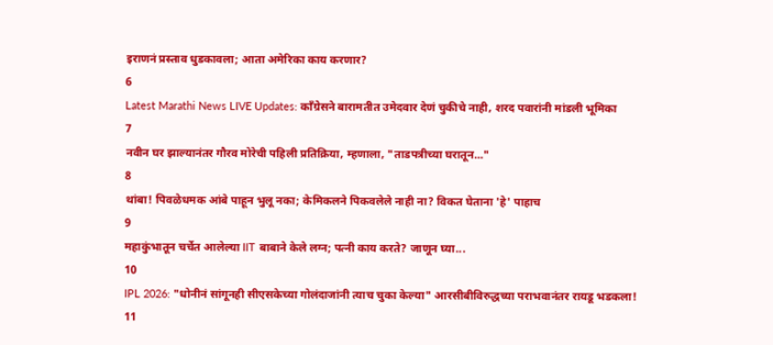इराणनं प्रस्ताव धुडकावला; आता अमेरिका काय करणार?
6
Latest Marathi News LIVE Updates: काँग्रेसने बारामतीत उमेदवार देणं चुकीचे नाही, शरद पवारांनी मांडली भूमिका
7
नवीन घर झाल्यानंतर गौरव मोरेची पहिली प्रतिक्रिया, म्हणाला, "ताडपत्रीच्या घरातून..."
8
थांबा! पिवळेधमक आंबे पाहून भुलू नका; केमिकलने पिकवलेले नाही ना? विकत घेताना 'हे' पाहाच
9
महाकुंभातून चर्चेत आलेल्या IIT बाबाने केले लग्न; पत्नी काय करते? जाणून घ्या...
10
IPL 2026: "धोनीनं सांगूनही सीएसकेच्या गोलंदाजांनी त्याच चुका केल्या" आरसीबीविरुद्धच्या पराभवानंतर रायडू भडकला!
11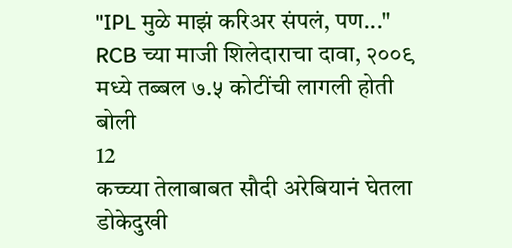"IPL मुळे माझं करिअर संपलं, पण..." RCB च्या माजी शिलेदाराचा दावा, २००९ मध्ये तब्बल ७.५ कोटींची लागली होती बोली
12
कच्च्या तेलाबाबत सौदी अरेबियानं घेतला डोकेदुखी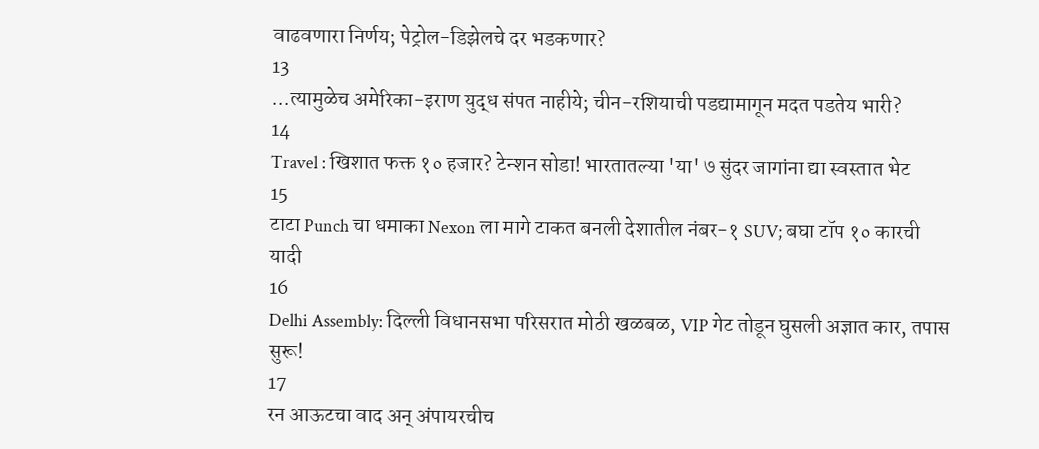वाढवणारा निर्णय; पेट्रोल-डिझेलचे दर भडकणार?
13
...त्यामुळेच अमेरिका-इराण युद्ध संपत नाहीये; चीन-रशियाची पडद्यामागून मदत पडतेय भारी?
14
Travel : खिशात फक्त १० हजार? टेन्शन सोडा! भारतातल्या 'या' ७ सुंदर जागांना द्या स्वस्तात भेट
15
टाटा Punch चा धमाका Nexon ला मागे टाकत बनली देशातील नंबर-१ SUV; बघा टॉप १० कारची यादी
16
Delhi Assembly: दिल्ली विधानसभा परिसरात मोठी खळबळ, VIP गेट तोडून घुसली अज्ञात कार, तपास सुरू!
17
रन आऊटचा वाद अन् अंपायरचीच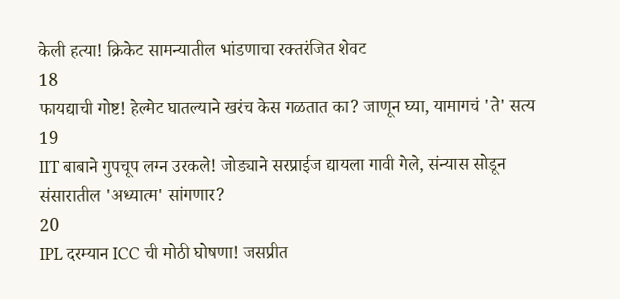केली हत्या! क्रिकेट सामन्यातील भांडणाचा रक्तरंजित शेवट
18
फायद्याची गोष्ट! हेल्मेट घातल्याने खरंच केस गळतात का? जाणून घ्या, यामागचं 'ते' सत्य
19
IIT बाबाने गुपचूप लग्न उरकले! जोड्याने सरप्राईज द्यायला गावी गेले, संन्यास सोडून संसारातील 'अध्यात्म' सांगणार?
20
IPL दरम्यान ICC ची मोठी घोषणा! जसप्रीत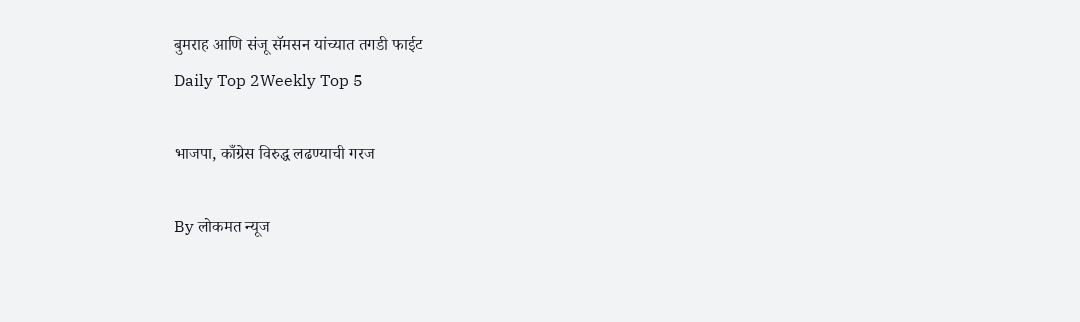बुमराह आणि संजू सॅमसन यांच्यात तगडी फाईट
Daily Top 2Weekly Top 5

भाजपा, काँग्रेस विरुद्ध लढण्याची गरज

By लोकमत न्यूज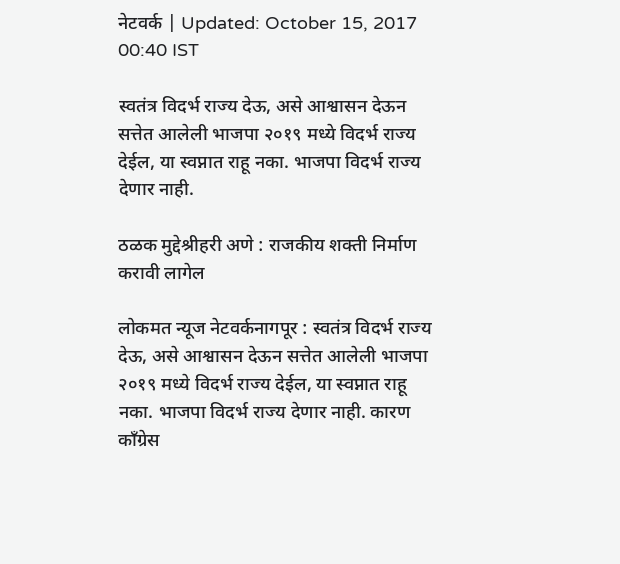नेटवर्क | Updated: October 15, 2017 00:40 IST

स्वतंत्र विदर्भ राज्य देऊ, असे आश्वासन देऊन सत्तेत आलेली भाजपा २०१९ मध्ये विदर्भ राज्य देईल, या स्वप्नात राहू नका. भाजपा विदर्भ राज्य देणार नाही.

ठळक मुद्देश्रीहरी अणे : राजकीय शक्ती निर्माण करावी लागेल

लोकमत न्यूज नेटवर्कनागपूर : स्वतंत्र विदर्भ राज्य देऊ, असे आश्वासन देऊन सत्तेत आलेली भाजपा २०१९ मध्ये विदर्भ राज्य देईल, या स्वप्नात राहू नका. भाजपा विदर्भ राज्य देणार नाही. कारण काँग्रेस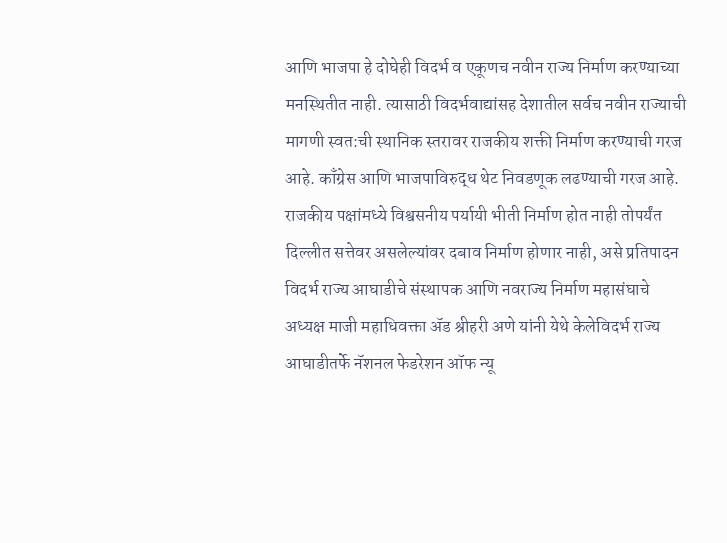आणि भाजपा हे दोघेही विदर्भ व एकूणच नवीन राज्य निर्माण करण्याच्या मनस्थितीत नाही. त्यासाठी विदर्भवाद्यांसह देशातील सर्वच नवीन राज्याची मागणी स्वत:ची स्थानिक स्तरावर राजकीय शक्ती निर्माण करण्याची गरज आहे. काँग्रेस आणि भाजपाविरुद्ध थेट निवडणूक लढण्याची गरज आहे. राजकीय पक्षांमध्ये विश्वसनीय पर्यायी भीती निर्माण होत नाही तोपर्यंत दिल्लीत सत्तेवर असलेल्यांवर दबाव निर्माण होणार नाही, असे प्रतिपादन विदर्भ राज्य आघाडीचे संस्थापक आणि नवराज्य निर्माण महासंघाचे अध्यक्ष माजी महाधिवक्ता अ‍ॅड श्रीहरी अणे यांनी येथे केलेविदर्भ राज्य आघाडीतर्फे नॅशनल फेडरेशन ऑफ न्यू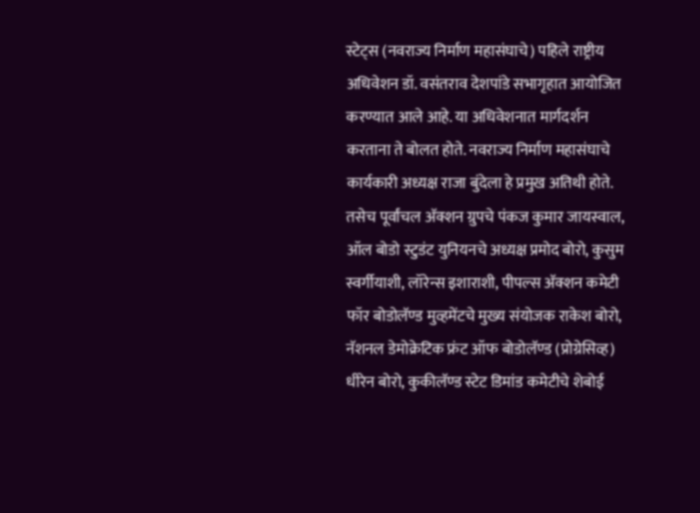स्टेट्स (नवराज्य निर्माण महासंघाचे) पहिले राष्ट्रीय अधिवेशन डॉ. वसंतराव देशपांडे सभागृहात आयोजित करण्यात आले आहे. या अधिवेशनात मार्गदर्शन करताना ते बोलत होते. नवराज्य निर्माण महासंघाचे कार्यकारी अध्यक्ष राजा बुंदेला हे प्रमुख अतिथी होते. तसेच पूर्वांचल अ‍ॅक्शन ग्रुपचे पंकज कुमार जायस्वाल, ऑल बोडो स्टुडंट युनियनचे अध्यक्ष प्रमोद बोरो, कुसुम स्वर्गीयाशी, लॉरेन्स इशाराशी, पीपल्स अ‍ॅक्शन कमेटी फॉर बोडोलॅण्ड मुव्हमेंटचे मुख्य संयोजक राकेश बोरो, नॅशनल डेमोक्रेटिक फ्रंट ऑफ बोडोलॅण्ड (प्रोग्रेसिव्ह) धीरेन बोरो, कुकीलॅण्ड स्टेट डिमांड कमेटीचे शेबोई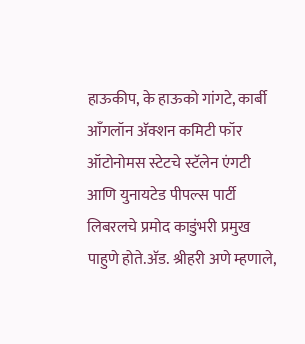हाऊकीप, के हाऊको गांगटे, कार्बी आँगलॉन अ‍ॅक्शन कमिटी फॉर ऑटोनोमस स्टेटचे स्टॅलेन एंगटी आणि युनायटेड पीपल्स पार्टी लिबरलचे प्रमोद काडुंभरी प्रमुख पाहुणे होते.अ‍ॅड. श्रीहरी अणे म्हणाले,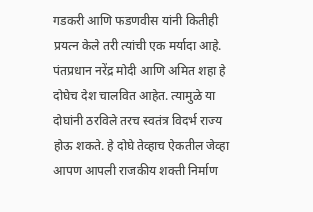गडकरी आणि फडणवीस यांनी कितीही प्रयत्न केले तरी त्यांची एक मर्यादा आहे. पंतप्रधान नरेंद्र मोदी आणि अमित शहा हे दोघेच देश चालवित आहेत. त्यामुळे या दोघांनी ठरविले तरच स्वतंत्र विदर्भ राज्य होऊ शकते. हे दोघे तेव्हाच ऐकतील जेव्हा आपण आपली राजकीय शक्ती निर्माण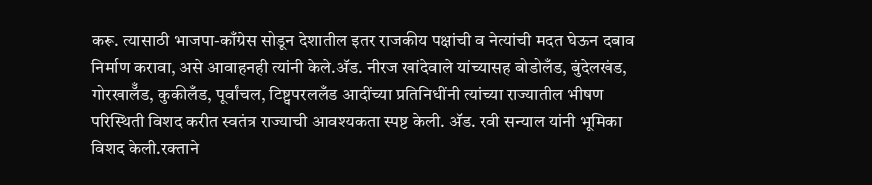करू. त्यासाठी भाजपा-काँग्रेस सोडून देशातील इतर राजकीय पक्षांची व नेत्यांची मदत घेऊन दबाव निर्माण करावा, असे आवाहनही त्यांनी केले.अ‍ॅड. नीरज खांदेवाले यांच्यासह बोडोलँड, बुंदेलखंड, गोरखालॅँड, कुकीलँड, पूर्वांचल, टिष्ट्वपरललँड आदींच्या प्रतिनिधींनी त्यांच्या राज्यातील भीषण परिस्थिती विशद करीत स्वतंत्र राज्याची आवश्यकता स्पष्ट केली. अ‍ॅड. रवी सन्याल यांनी भूमिका विशद केली.रक्ताने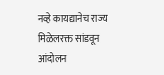नव्हे कायद्यानेच राज्य मिळेलरक्त सांडवून आंदोलन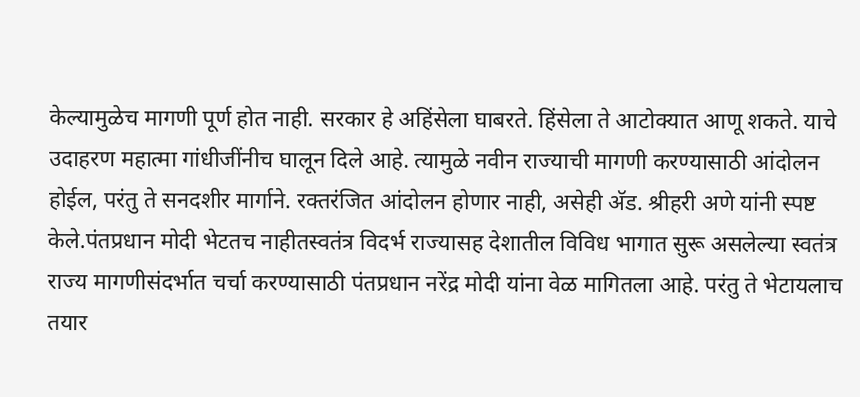केल्यामुळेच मागणी पूर्ण होत नाही. सरकार हे अहिंसेला घाबरते. हिंसेला ते आटोक्यात आणू शकते. याचे उदाहरण महात्मा गांधीजींनीच घालून दिले आहे. त्यामुळे नवीन राज्याची मागणी करण्यासाठी आंदोलन होईल, परंतु ते सनदशीर मार्गाने. रक्तरंजित आंदोलन होणार नाही, असेही अ‍ॅड. श्रीहरी अणे यांनी स्पष्ट केले.पंतप्रधान मोदी भेटतच नाहीतस्वतंत्र विदर्भ राज्यासह देशातील विविध भागात सुरू असलेल्या स्वतंत्र राज्य मागणीसंदर्भात चर्चा करण्यासाठी पंतप्रधान नरेंद्र मोदी यांना वेळ मागितला आहे. परंतु ते भेटायलाच तयार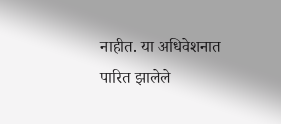नाहीत. या अधिवेशनात पारित झालेले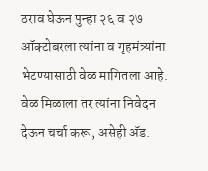ठराव घेऊन पुन्हा २६ व २७ ऑक्टोबरला त्यांना व गृहमंत्र्यांना भेटण्यासाठी वेळ मागितला आहे. वेळ मिळाला तर त्यांना निवेदन देऊन चर्चा करू, असेही अ‍ॅड.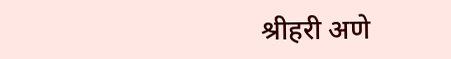श्रीहरी अणे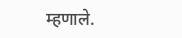म्हणाले.